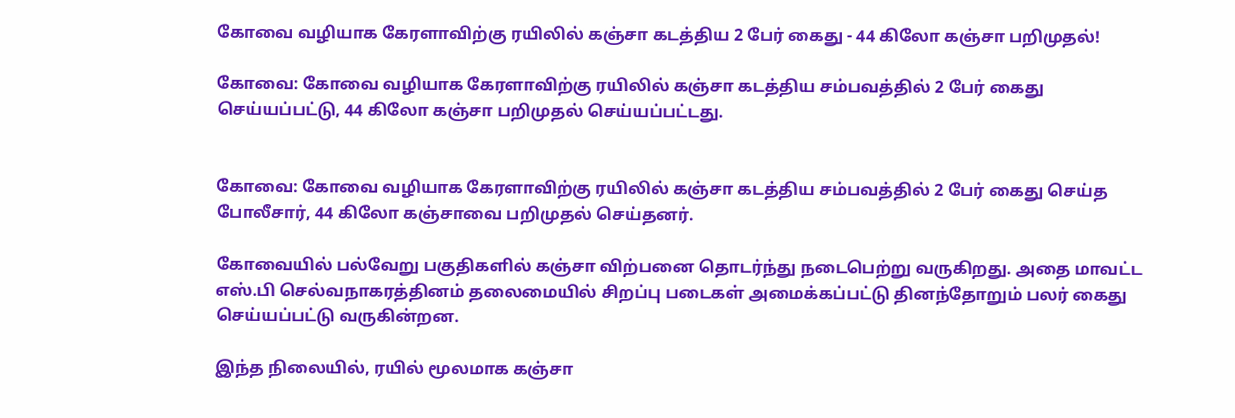கோவை வழியாக கேரளாவிற்கு ரயிலில் கஞ்சா கடத்திய 2 பேர் கைது - 44 கிலோ கஞ்சா பறிமுதல்!

கோவை: கோவை வழியாக கேரளாவிற்கு ரயிலில் கஞ்சா கடத்திய சம்பவத்தில் 2 பேர் கைது செய்யப்பட்டு, 44 கிலோ கஞ்சா பறிமுதல் செய்யப்பட்டது.


கோவை: கோவை வழியாக கேரளாவிற்கு ரயிலில் கஞ்சா கடத்திய சம்பவத்தில் 2 பேர் கைது செய்த போலீசார், 44 கிலோ கஞ்சாவை பறிமுதல் செய்தனர்.

கோவையில் பல்வேறு பகுதிகளில் கஞ்சா விற்பனை தொடர்ந்து நடைபெற்று வருகிறது. அதை மாவட்ட எஸ்.பி செல்வநாகரத்தினம் தலைமையில் சிறப்பு படைகள் அமைக்கப்பட்டு தினந்தோறும் பலர் கைது செய்யப்பட்டு வருகின்றன.

இந்த நிலையில், ரயில் மூலமாக கஞ்சா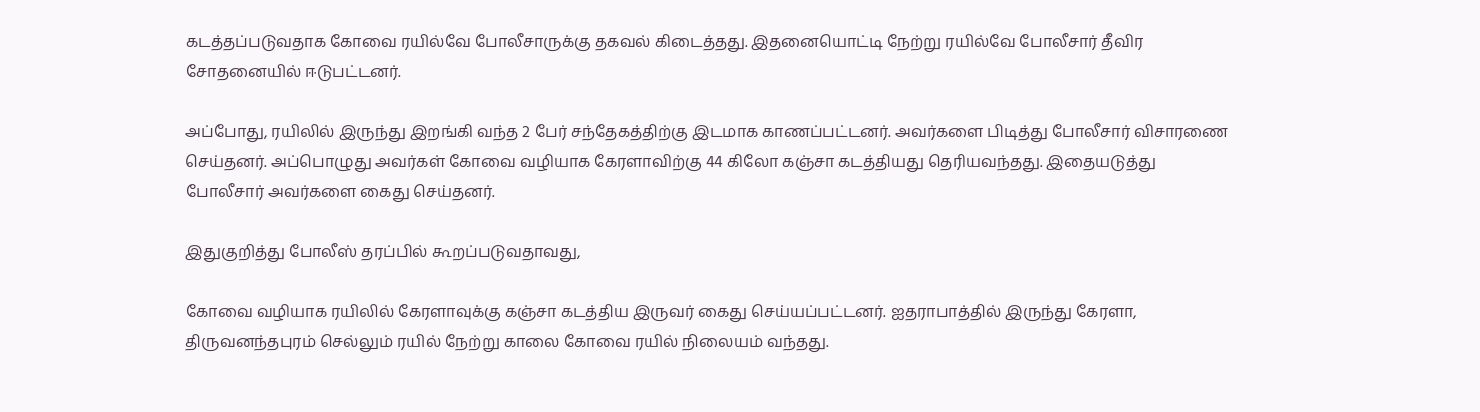கடத்தப்படுவதாக கோவை ரயில்வே போலீசாருக்கு தகவல் கிடைத்தது. இதனையொட்டி நேற்று ரயில்வே போலீசார் தீவிர சோதனையில் ஈடுபட்டனர்.

அப்போது, ரயிலில் இருந்து இறங்கி வந்த 2 பேர் சந்தேகத்திற்கு இடமாக காணப்பட்டனர். அவர்களை பிடித்து போலீசார் விசாரணை செய்தனர். அப்பொழுது அவர்கள் கோவை வழியாக கேரளாவிற்கு 44 கிலோ கஞ்சா கடத்தியது தெரியவந்தது. இதையடுத்து போலீசார் அவர்களை கைது செய்தனர்.

இதுகுறித்து போலீஸ் தரப்பில் கூறப்படுவதாவது,

கோவை வழியாக ரயிலில் கேரளாவுக்கு கஞ்சா கடத்திய இருவர் கைது செய்யப்பட்டனர். ஐதராபாத்தில் இருந்து கேரளா, திருவனந்தபுரம் செல்லும் ரயில் நேற்று காலை கோவை ரயில் நிலையம் வந்தது.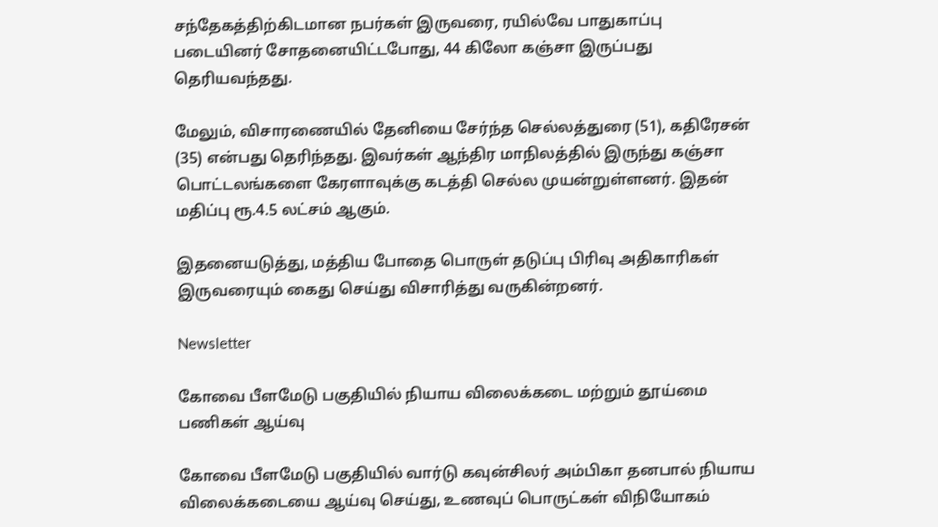சந்தேகத்திற்கிடமான நபர்கள் இருவரை, ரயில்வே பாதுகாப்பு படையினர் சோதனையிட்டபோது, 44 கிலோ கஞ்சா இருப்பது தெரியவந்தது.

மேலும், விசாரணையில் தேனியை சேர்ந்த செல்லத்துரை (51), கதிரேசன் (35) என்பது தெரிந்தது. இவர்கள் ஆந்திர மாநிலத்தில் இருந்து கஞ்சா பொட்டலங்களை கேரளாவுக்கு கடத்தி செல்ல முயன்றுள்ளனர். இதன் மதிப்பு ரூ.4.5 லட்சம் ஆகும்.

இதனையடுத்து, மத்திய போதை பொருள் தடுப்பு பிரிவு அதிகாரிகள் இருவரையும் கைது செய்து விசாரித்து வருகின்றனர்.

Newsletter

கோவை பீளமேடு பகுதியில் நியாய விலைக்கடை மற்றும் தூய்மை பணிகள் ஆய்வு

கோவை பீளமேடு பகுதியில் வார்டு கவுன்சிலர் அம்பிகா தனபால் நியாய விலைக்கடையை ஆய்வு செய்து, உணவுப் பொருட்கள் விநியோகம்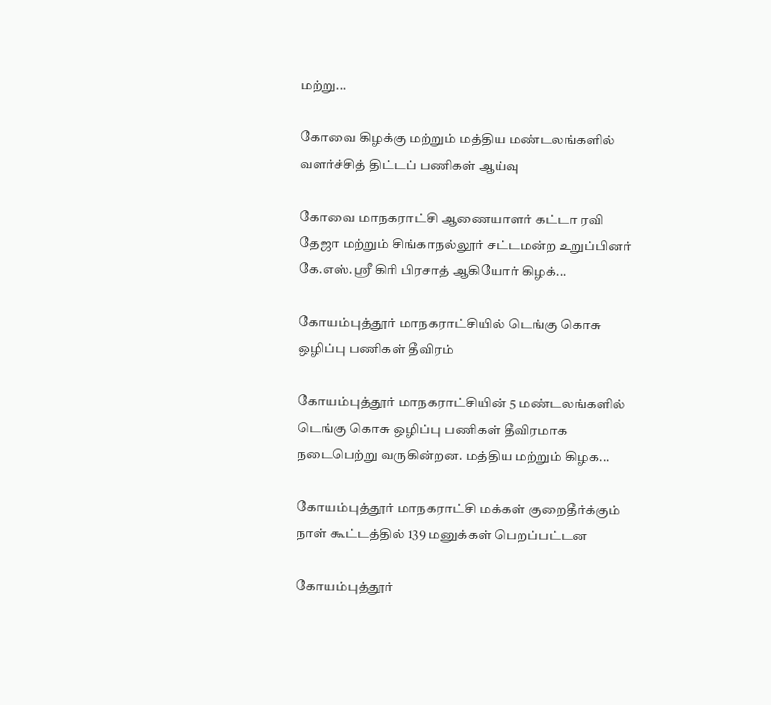மற்று...

கோவை கிழக்கு மற்றும் மத்திய மண்டலங்களில் வளர்ச்சித் திட்டப் பணிகள் ஆய்வு

கோவை மாநகராட்சி ஆணையாளர் கட்டா ரவி தேஜா மற்றும் சிங்காநல்லூர் சட்டமன்ற உறுப்பினர் கே.எஸ்.ஸ்ரீ கிரி பிரசாத் ஆகியோர் கிழக்...

கோயம்புத்தூர் மாநகராட்சியில் டெங்கு கொசு ஒழிப்பு பணிகள் தீவிரம்

கோயம்புத்தூர் மாநகராட்சியின் 5 மண்டலங்களில் டெங்கு கொசு ஒழிப்பு பணிகள் தீவிரமாக நடைபெற்று வருகின்றன. மத்திய மற்றும் கிழக...

கோயம்புத்தூர் மாநகராட்சி மக்கள் குறைதீர்க்கும் நாள் கூட்டத்தில் 139 மனுக்கள் பெறப்பட்டன

கோயம்புத்தூர்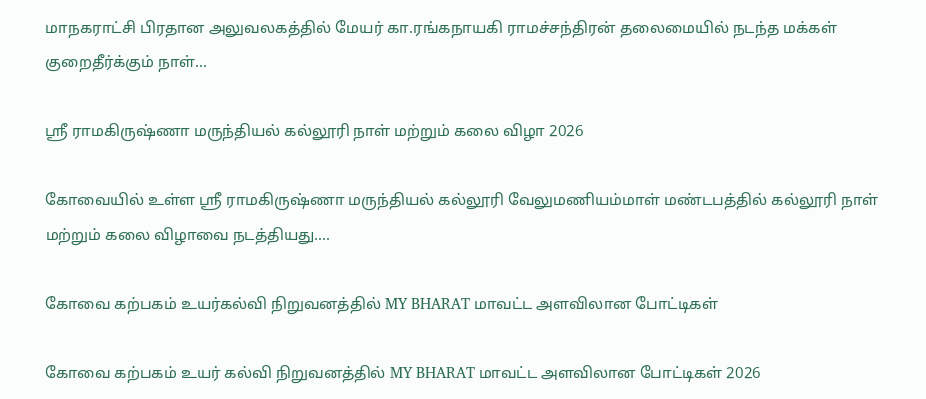மாநகராட்சி பிரதான அலுவலகத்தில் மேயர் கா.ரங்கநாயகி ராமச்சந்திரன் தலைமையில் நடந்த மக்கள் குறைதீர்க்கும் நாள்...

ஸ்ரீ ராமகிருஷ்ணா மருந்தியல் கல்லூரி நாள் மற்றும் கலை விழா 2026

கோவையில் உள்ள ஸ்ரீ ராமகிருஷ்ணா மருந்தியல் கல்லூரி வேலுமணியம்மாள் மண்டபத்தில் கல்லூரி நாள் மற்றும் கலை விழாவை நடத்தியது....

கோவை கற்பகம் உயர்கல்வி நிறுவனத்தில் MY BHARAT மாவட்ட அளவிலான போட்டிகள்

கோவை கற்பகம் உயர் கல்வி நிறுவனத்தில் MY BHARAT மாவட்ட அளவிலான போட்டிகள் 2026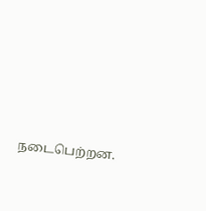நடைபெற்றன.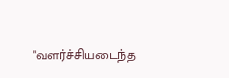"வளர்ச்சியடைந்த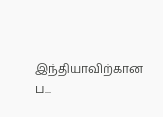இந்தியாவிற்கான ப...